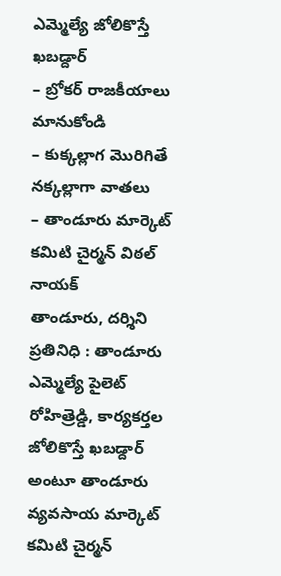ఎమ్మెల్యే జోలికొస్తే ఖబడ్దార్
– బ్రోకర్ రాజకీయాలు మానుకోండి
– కుక్కల్లాగ మొరిగితే నక్కల్లాగా వాతలు
– తాండూరు మార్కెట్ కమిటి చైర్మన్ విఠల్ నాయక్
తాండూరు, దర్శిని ప్రతినిధి : తాండూరు ఎమ్మెల్యే పైలెట్ రోహిత్రెడ్డి, కార్యకర్తల జోలికొస్తే ఖబడ్దార్ అంటూ తాండూరు వ్యవసాయ మార్కెట్ కమిటి చైర్మన్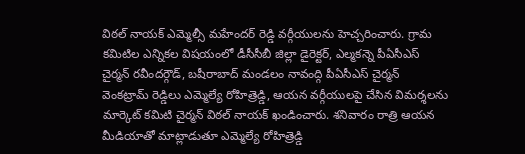విఠల్ నాయక్ ఎమ్మెల్సీ మహేందర్ రెడ్డి వర్గీయులను హెచ్చరించారు. గ్రామ కమిటిల ఎన్నికల విషయంలో డీసీసీబీ జిల్లా డైరెక్టర్, ఎల్మకన్నె పీఏసీఎస్ చైర్మన్ రవీందర్గౌడ్, బషీరాబాద్ మండలం నావంద్గి పీఏసీఎస్ చైర్మన్ వెంకట్రామ్ రెడ్డిలు ఎమ్మెల్యే రోహిత్రెడ్డి, ఆయన వర్గీయులపై చేసిన విమర్శలను మార్కెట్ కమిటి చైర్మన్ విఠల్ నాయక్ ఖండించారు. శనివారం రాత్రి ఆయన మీడియాతో మాట్లాడుతూ ఎమ్మెల్యే రోహిత్రెడ్డి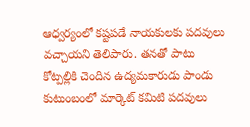ఆధ్వర్యంలో కష్టపడే నాయకులకు పదవులు వచ్చాయని తెలిపారు. తనతో పాటు కోట్పల్లికి చెందిన ఉద్యమకారుడు పాండు కుటుంబంలో మార్కెట్ కమిటి పదవులు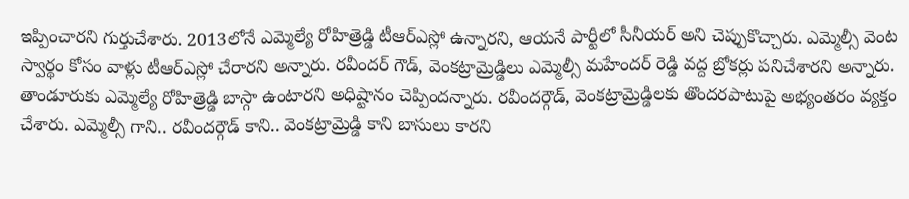ఇప్పించారని గుర్తుచేశారు. 2013లోనే ఎమ్మెల్యే రోహిత్రెడ్డి టీఆర్ఎస్లో ఉన్నారని, ఆయనే పార్టీలో సీనీయర్ అని చెప్పుకొచ్చారు. ఎమ్మెల్సీ వెంట స్వార్థం కోసం వాళ్లు టీఆర్ఎస్లో చేరారని అన్నారు. రవీందర్ గౌడ్, వెంకట్రామ్రెడ్డిలు ఎమ్మెల్సీ మహేందర్ రెడ్డి వద్ద బ్రోకర్లు పనిచేశారని అన్నారు. తాండూరుకు ఎమ్మెల్యే రోహిత్రెడ్డి బాస్గా ఉంటారని అధిష్టానం చెప్పిందన్నారు. రవీందర్గౌడ్, వెంకట్రామ్రెడ్డిలకు తొందరపాటుపై అభ్యంతరం వ్యక్తం చేశారు. ఎమ్మెల్సీ గాని.. రవీందర్గౌడ్ కాని.. వెంకట్రామ్రెడ్డి కాని బాసులు కారని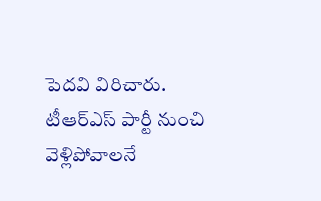పెదవి విరిచారు. టీఆర్ఎస్ పార్టీ నుంచి వెళ్లిపోవాలనే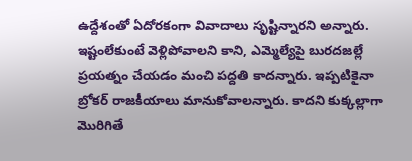ఉద్దేశంతో ఏదోరకంగా వివాదాలు సృష్టిన్నారని అన్నారు. ఇష్టంలేకుంటే వెళ్లిపోవాలని కాని, ఎమ్మెల్యేపై బురదజల్లే ప్రయత్నం చేయడం మంచి పద్దతి కాదన్నారు. ఇప్పటికైనా బ్రోకర్ రాజకీయాలు మానుకోవాలన్నారు. కాదని కుక్కల్లాగా మొరిగితే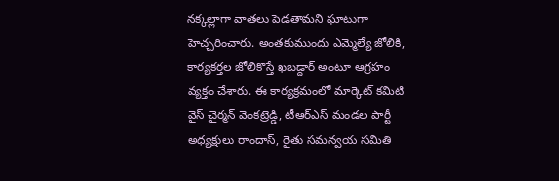నక్కల్లాగా వాతలు పెడతామని ఘాటుగా హెచ్చరించారు. అంతకుముందు ఎమ్మెల్యే జోలికి, కార్యకర్తల జోలికొస్తే ఖబడ్దార్ అంటూ ఆగ్రహం వ్యక్తం చేశారు. ఈ కార్యక్రమంలో మార్కెట్ కమిటి వైస్ చైర్మన్ వెంకట్రెడ్డి, టీఆర్ఎస్ మండల పార్టీ అధ్యక్షులు రాందాస్, రైతు సమన్వయ సమితి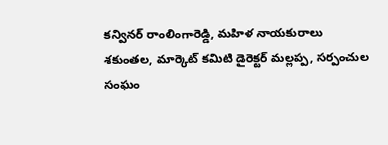కన్వినర్ రాంలింగారెడ్డి, మహిళ నాయకురాలు శకుంతల, మార్కెట్ కమిటి డైరెక్టర్ మల్లప్ప, సర్పంచుల సంఘం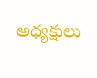అధ్యక్షులు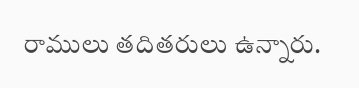రాములు తదితరులు ఉన్నారు.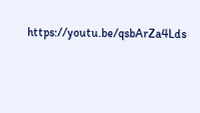https://youtu.be/qsbArZa4Lds